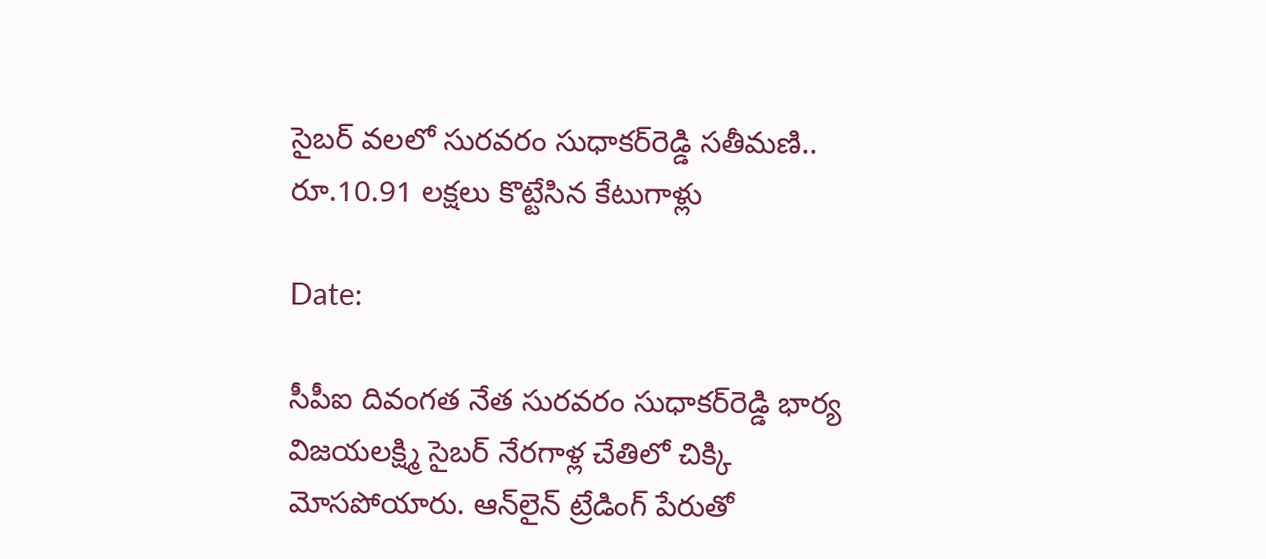సైబర్ వలలో సురవరం సుధాకర్‌రెడ్డి సతీమణి.. రూ.10.91 లక్షలు కొట్టేసిన కేటుగాళ్లు

Date:

సీపీఐ దివంగత నేత సురవరం సుధాకర్‌రెడ్డి భార్య విజయలక్ష్మి సైబర్‌ నేరగాళ్ల చేతిలో చిక్కి మోసపోయారు. ఆన్‌లైన్ ట్రేడింగ్ పేరుతో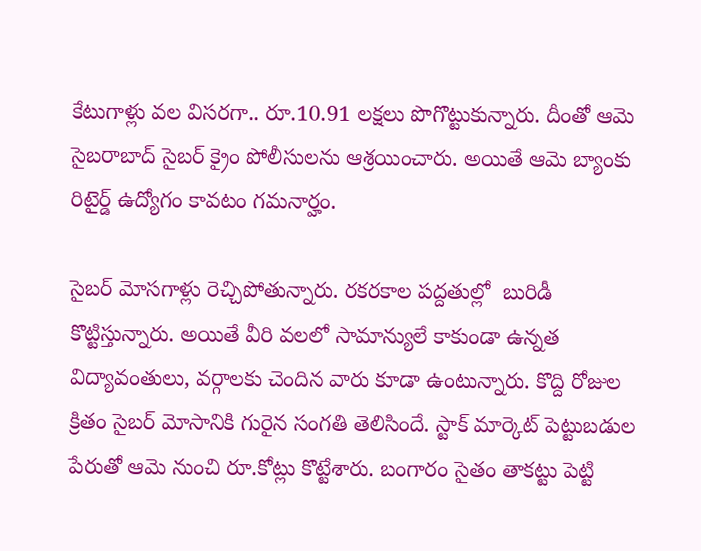కేటుగాళ్లు వల విసరగా.. రూ.10.91 లక్షలు పొగొట్టుకున్నారు. దీంతో ఆమె సైబరాబాద్ సైబర్ క్రైం పోలీసులను ఆశ్రయించారు. అయితే ఆమె బ్యాంకు రిటైర్డ్ ఉద్యోగం కావటం గమనార్హం.

సైబర్ మోసగాళ్లు రెచ్చిపోతున్నారు. రకరకాల పద్దతుల్లో  బురిడీ కొట్టిస్తున్నారు. అయితే వీరి వలలో సామాన్యులే కాకుండా ఉన్నత విద్యావంతులు, వర్గాలకు చెందిన వారు కూడా ఉంటున్నారు. కొద్ది రోజుల క్రితం సైబర్ మోసానికి గురైన సంగతి తెలిసిందే. స్టాక్ మార్కెట్ పెట్టుబడుల పేరుతో ఆమె నుంచి రూ.కోట్లు కొట్టేశారు. బంగారం సైతం తాకట్టు పెట్టి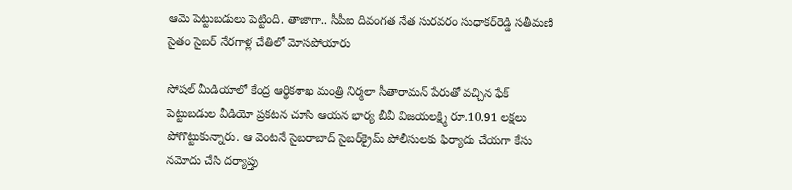ఆమె పెట్టుబడులు పెట్టింది. తాజాగా.. సీపీఐ దివంగత నేత సురవరం సుధాకర్‌రెడ్డి సతీమణి సైతం సైబర్‌ నేరగాళ్ల చేతిలో మోసపోయారు

సోషల్ మీడియాలో కేంద్ర ఆర్థికశాఖ మంత్రి నిర్మలా సీతారామన్‌ పేరుతో వచ్చిన ఫేక్ పెట్టుబడుల వీడియో ప్రకటన చూసి ఆయన భార్య బీవీ విజయలక్ష్మి రూ.10.91 లక్షలు పోగొట్టుకున్నారు. ఆ వెంటనే సైబరాబాద్‌ సైబర్‌క్రైమ్‌ పోలీసులకు ఫిర్యాదు చేయగా కేసు నమోదు చేసి దర్యాప్తు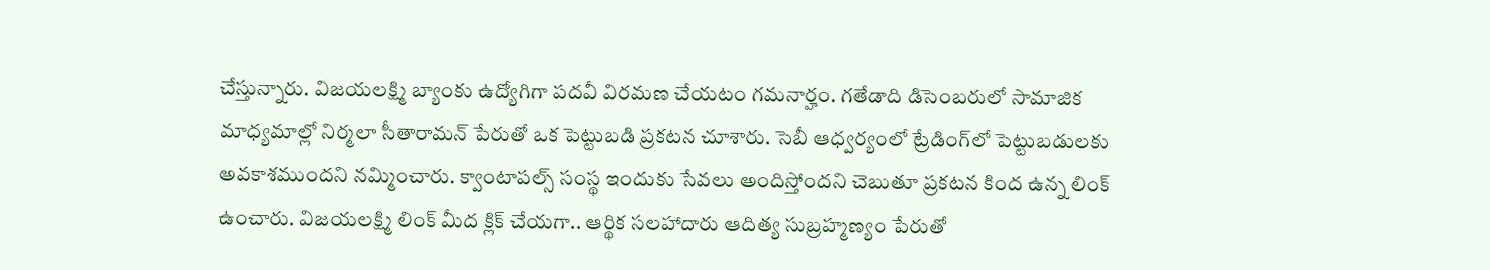చేస్తున్నారు. విజయలక్ష్మి బ్యాంకు ఉద్యోగిగా పదవీ విరమణ చేయటం గమనార్హం. గతేడాది డిసెంబరులో సామాజిక మాధ్యమాల్లో నిర్మలా సీతారామన్‌ పేరుతో ఒక పెట్టుబడి ప్రకటన చూశారు. సెబీ ఆధ్వర్యంలో ట్రేడింగ్‌లో పెట్టుబడులకు అవకాశముందని నమ్మించారు. క్వాంటాపల్స్‌ సంస్థ ఇందుకు సేవలు అందిస్తోందని చెబుతూ ప్రకటన కింద ఉన్న లింక్‌ ఉంచారు. విజయలక్ష్మి లింక్ మీద క్లిక్‌ చేయగా.. ఆర్థిక సలహాదారు ఆదిత్య సుబ్రహ్మణ్యం పేరుతో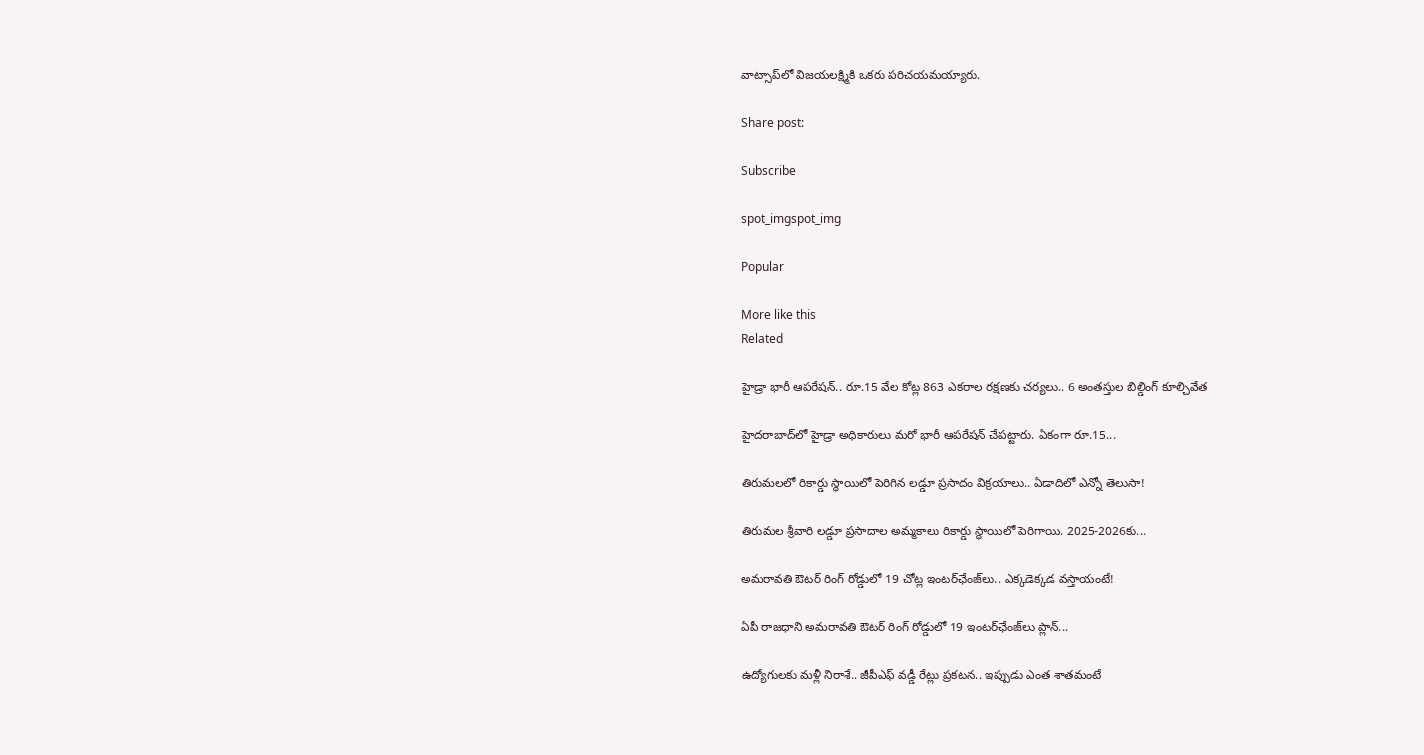వాట్సాప్‌లో విజయలక్ష్మికి ఒకరు పరిచయమయ్యారు.

Share post:

Subscribe

spot_imgspot_img

Popular

More like this
Related

హైడ్రా భారీ ఆపరేషన్‌.. రూ.15 వేల కోట్ల 863 ఎకరాల రక్షణకు చర్యలు.. 6 అంతస్తుల బిల్డింగ్ కూల్చివేత

హైదరాబాద్‌లో హైడ్రా అధికారులు మరో భారీ ఆపరేషన్ చేపట్టారు. ఏకంగా రూ.15...

తిరుమలలో రికార్డు స్థాయిలో పెరిగిన లడ్డూ ప్రసాదం విక్రయాలు.. ఏడాదిలో ఎన్నో తెలుసా!

తిరుమల శ్రీవారి లడ్డూ ప్రసాదాల అమ్మకాలు రికార్డు స్థాయిలో పెరిగాయి. 2025-2026కు...

అమరావతి ఔటర్ రింగ్ రోడ్డులో 19 చోట్ల ఇంటర్‌ఛేంజ్‌లు.. ఎక్కడెక్కడ వస్తాయంటే!

ఏపీ రాజధాని అమరావతి ఔటర్ రింగ్ రోడ్డులో 19 ఇంటర్‌ఛేంజ్‌లు ప్లాన్...

ఉద్యోగులకు మళ్లీ నిరాశే.. జీపీఎఫ్ వడ్డీ రేట్లు ప్రకటన.. ఇప్పుడు ఎంత శాతమంటే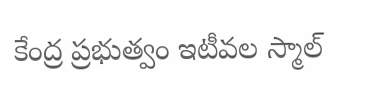కేంద్ర ప్రభుత్వం ఇటీవల స్మాల్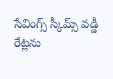సేవింగ్స్ స్కీమ్స్ వడ్డీ రేట్లను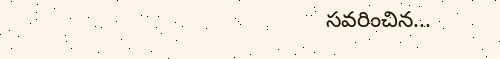సవరించిన...